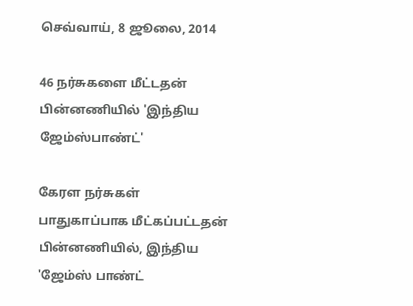செவ்வாய், 8 ஜூலை, 2014

46 நர்சுகளை மீட்டதன் பின்னணியில் 'இந்திய ஜேம்ஸ்பாண்ட்'

கேரள நர்சுகள் பாதுகாப்பாக மீட்கப்பட்டதன் பின்னணியில், இந்திய 'ஜேம்ஸ் பாண்ட்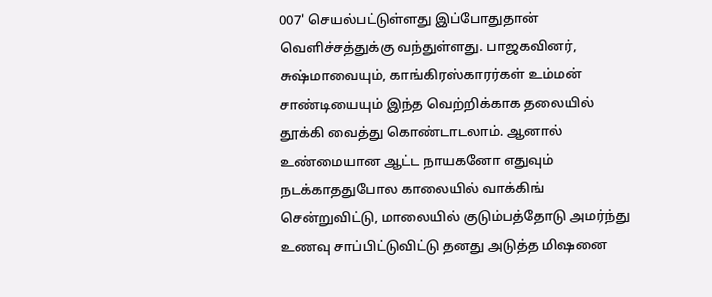007' செயல்பட்டுள்ளது இப்போதுதான் வெளிச்சத்துக்கு வந்துள்ளது. பாஜகவினர், சுஷ்மாவையும், காங்கிரஸ்காரர்கள் உம்மன் சாண்டியையும் இந்த வெற்றிக்காக தலையில் தூக்கி வைத்து கொண்டாடலாம். ஆனால் உண்மையான ஆட்ட நாயகனோ எதுவும் நடக்காததுபோல காலையில் வாக்கிங் சென்றுவிட்டு, மாலையில் குடும்பத்தோடு அமர்ந்து உணவு சாப்பிட்டுவிட்டு தனது அடுத்த மிஷனை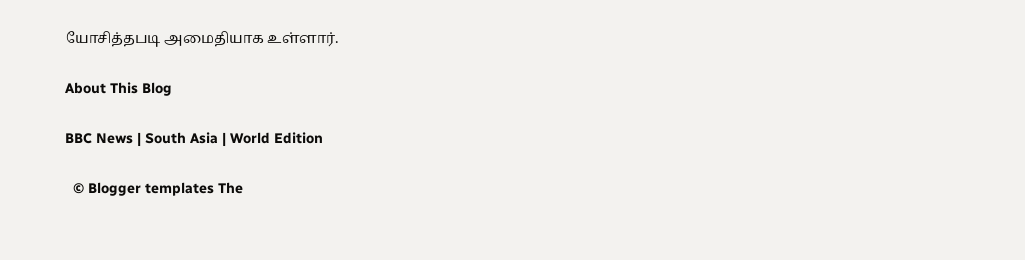யோசித்தபடி அமைதியாக உள்ளார்.

About This Blog

BBC News | South Asia | World Edition

  © Blogger templates The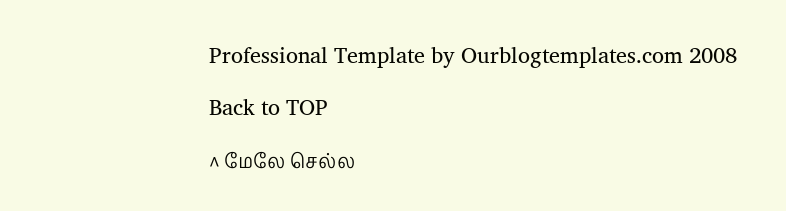Professional Template by Ourblogtemplates.com 2008

Back to TOP

^ மேலே செல்ல